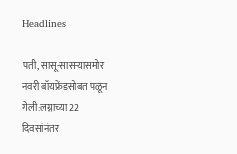Headlines

पती, सासू-सासऱ्यासमोर नवरी बॉयफ्रेंडसोबत पळून गेली:लग्नाच्या 22 दिवसांनंतर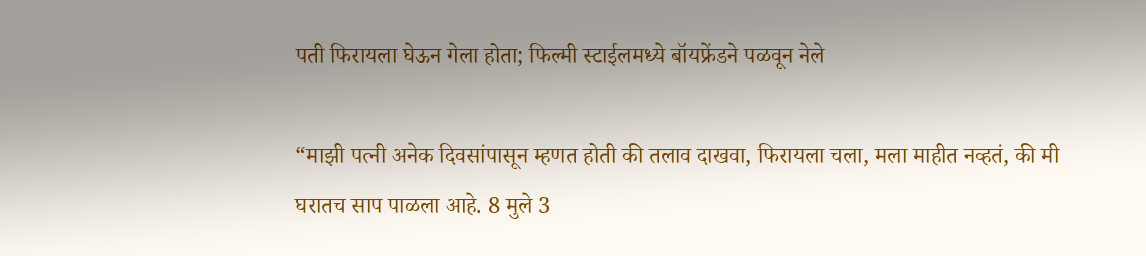पती फिरायला घेऊन गेला होता; फिल्मी स्टाईलमध्ये बॉयफ्रेंडने पळवून नेले

“माझी पत्नी अनेक दिवसांपासून म्हणत होती की तलाव दाखवा, फिरायला चला, मला माहीत नव्हतं, की मी घरातच साप पाळला आहे. 8 मुले 3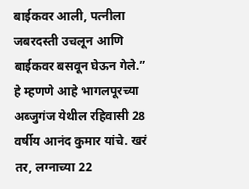बाईकवर आली, पत्नीला जबरदस्ती उचलून आणि बाईकवर बसवून घेऊन गेले.” हे म्हणणे आहे भागलपूरच्या अब्जुगंज येथील रहिवासी 28 वर्षीय आनंद कुमार यांचे. खरं तर, लग्नाच्या 22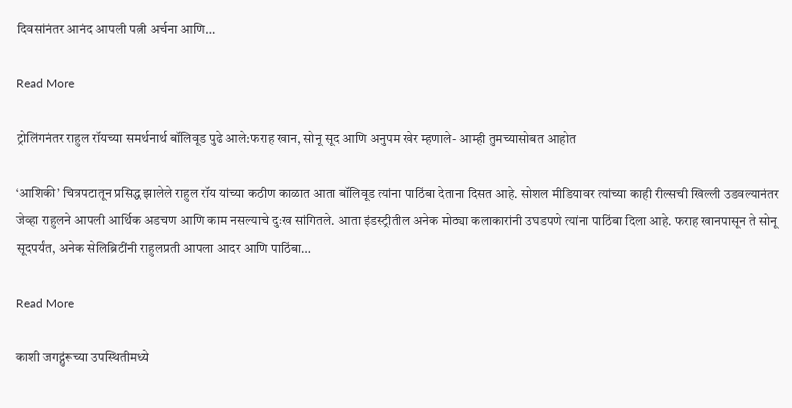दिवसांनंतर आनंद आपली पत्नी अर्चना आणि…

Read More

ट्रोलिंगनंतर राहुल रॉयच्या समर्थनार्थ बॉलिवूड पुढे आले:फराह खान, सोनू सूद आणि अनुपम खेर म्हणाले- आम्ही तुमच्यासोबत आहोत

‘आशिकी’ चित्रपटातून प्रसिद्ध झालेले राहुल रॉय यांच्या कठीण काळात आता बॉलिवूड त्यांना पाठिंबा देताना दिसत आहे. सोशल मीडियावर त्यांच्या काही रील्सची खिल्ली उडवल्यानंतर जेव्हा राहुलने आपली आर्थिक अडचण आणि काम नसल्याचे दुःख सांगितले. आता इंडस्ट्रीतील अनेक मोठ्या कलाकारांनी उघडपणे त्यांना पाठिंबा दिला आहे. फराह खानपासून ते सोनू सूदपर्यंत, अनेक सेलिब्रिटींनी राहुलप्रती आपला आदर आणि पाठिंबा…

Read More

काशी जगद्गुंरूच्या उपस्थितीमध्ये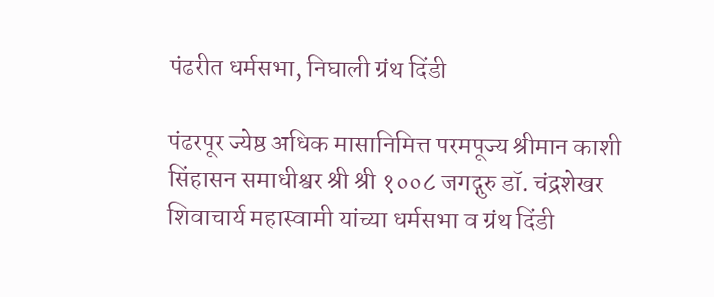पंढरीत धर्मसभा, निघाली ग्रंथ दिंडी

पंढरपूर ज्येष्ठ अधिक मासानिमित्त परमपूज्य श्रीमान काशी सिंहासन समाधीश्वर श्री श्री १००८ जगद्गुरु डॉ. चंद्रशेखर शिवाचार्य महास्वामी यांच्या धर्मसभा व ग्रंथ दिंडी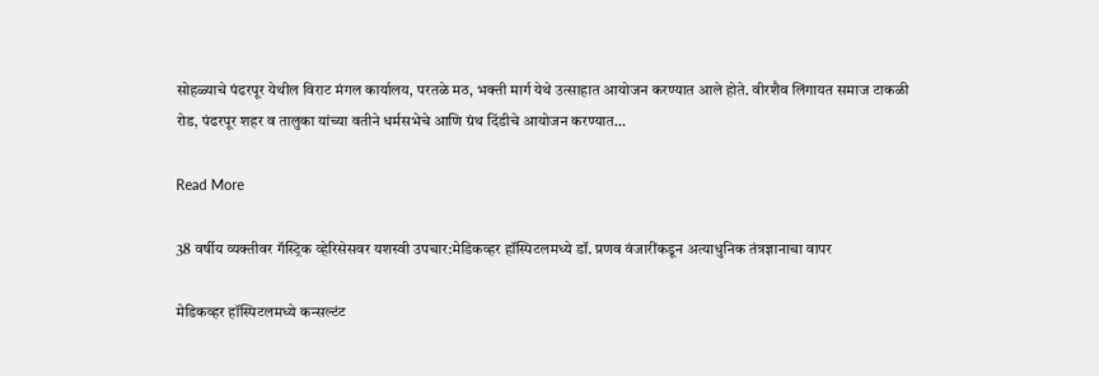सोहळ्याचे पंढरपूर येथील विराट मंगल कार्यालय, परतळे मठ, भक्ती मार्ग येथे उत्साहात आयोजन करण्यात आले होते. वीरशैव लिंगायत समाज टाकळी रोड, पंढरपूर शहर व तालुका यांच्या वतीने धर्मसभेचे आणि ग्रंथ दिंडीचे आयोजन करण्यात…

Read More

38 वर्षीय व्यक्तीवर गॅस्ट्रिक व्हेरिसेसवर यशस्वी उपचार:मेडिकव्हर हॉस्पिटलमध्ये डॉ. प्रणव वंजारींकडून अत्याधुनिक तंत्रज्ञानाचा वापर

मेडिकव्हर हॉस्पिटलमध्ये कन्सल्टंट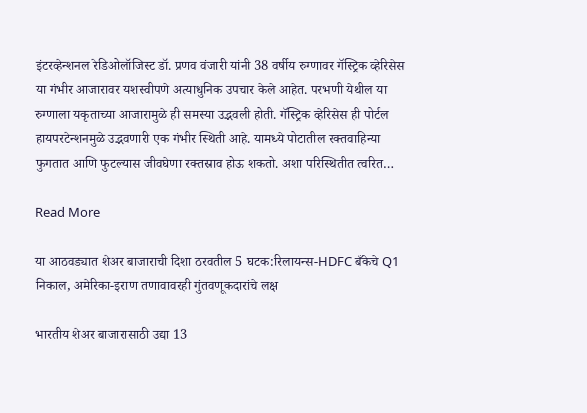इंटरव्हेन्शनल रेडिओलॉजिस्ट डॉ. प्रणव वंजारी यांनी 38 वर्षीय रुग्णावर गॅस्ट्रिक व्हेरिसेस या गंभीर आजारावर यशस्वीपणे अत्याधुनिक उपचार केले आहेत. परभणी येथील या रुग्णाला यकृताच्या आजारामुळे ही समस्या उद्भवली होती. गॅस्ट्रिक व्हेरिसेस ही पोर्टल हायपरटेन्शनमुळे उद्भवणारी एक गंभीर स्थिती आहे. यामध्ये पोटातील रक्तवाहिन्या फुगतात आणि फुटल्यास जीवघेणा रक्तस्राव होऊ शकतो. अशा परिस्थितीत त्वरित…

Read More

या आठवड्यात शेअर बाजाराची दिशा ठरवतील 5 घटक:रिलायन्स-HDFC बँकेचे Q1 निकाल, अमेरिका-इराण तणावावरही गुंतवणूकदारांचे लक्ष

भारतीय शेअर बाजारासाठी उद्या 13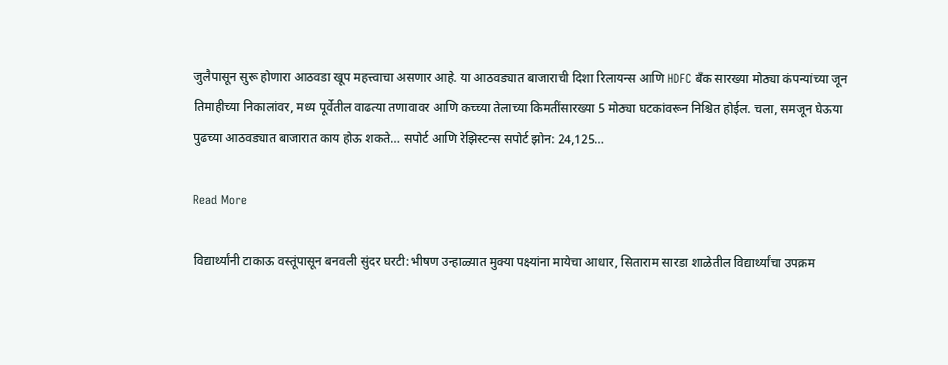जुलैपासून सुरू होणारा आठवडा खूप महत्त्वाचा असणार आहे. या आठवड्यात बाजाराची दिशा रिलायन्स आणि HDFC बँक सारख्या मोठ्या कंपन्यांच्या जून तिमाहीच्या निकालांवर, मध्य पूर्वेतील वाढत्या तणावावर आणि कच्च्या तेलाच्या किमतींसारख्या 5 मोठ्या घटकांवरून निश्चित होईल. चला, समजून घेऊया पुढच्या आठवड्यात बाजारात काय होऊ शकते… सपोर्ट आणि रेझिस्टन्स सपोर्ट झोन: 24,125…

Read More

विद्यार्थ्यांनी टाकाऊ वस्तूंपासून बनवली सुंदर घरटी:भीषण उन्हाळ्यात मुक्या पक्ष्यांना मायेचा आधार, सिताराम सारडा शाळेतील विद्यार्थ्यांचा उपक्रम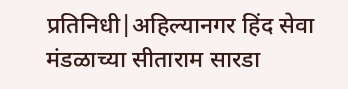प्रतिनिधी|अहिल्यानगर हिंद सेवा मंडळाच्या सीताराम सारडा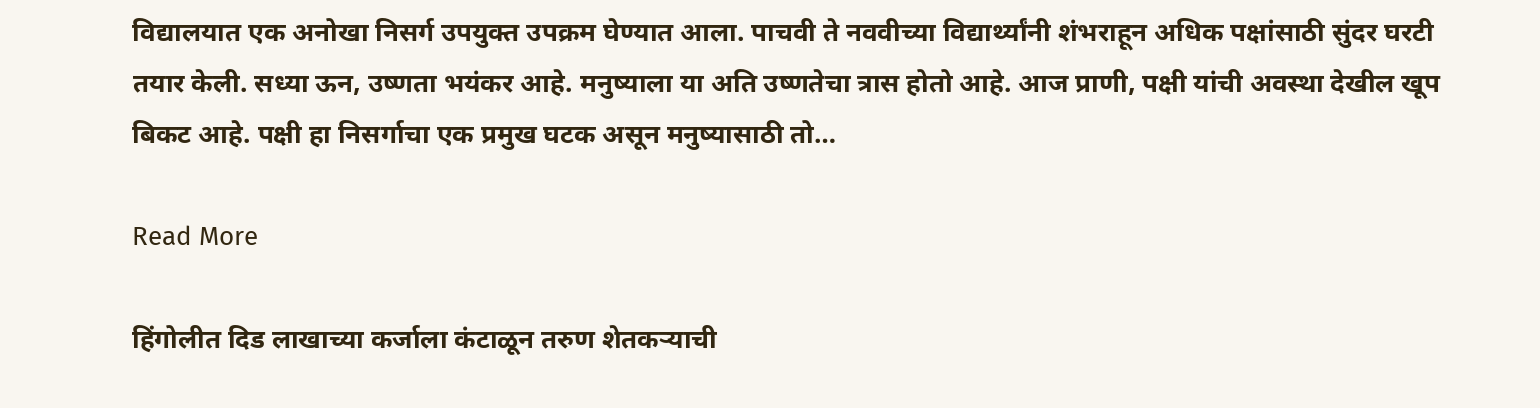विद्यालयात एक अनोखा निसर्ग उपयुक्त उपक्रम घेण्यात आला. पाचवी ते नववीच्या विद्यार्थ्यांनी शंभराहून अधिक पक्षांसाठी सुंदर घरटी तयार केली. सध्या ऊन, उष्णता भयंकर आहे. मनुष्याला या अति उष्णतेचा त्रास होतो आहे. आज प्राणी, पक्षी यांची अवस्था देखील खूप बिकट आहे. पक्षी हा निसर्गाचा एक प्रमुख घटक असून मनुष्यासाठी तो…

Read More

हिंगोलीत दिड लाखाच्या कर्जाला कंटाळून तरुण शेतकऱ्याची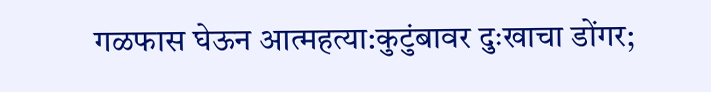गळफास घेऊन आत्महत्या:कुटुंबावर दुःखाचा डोंगर;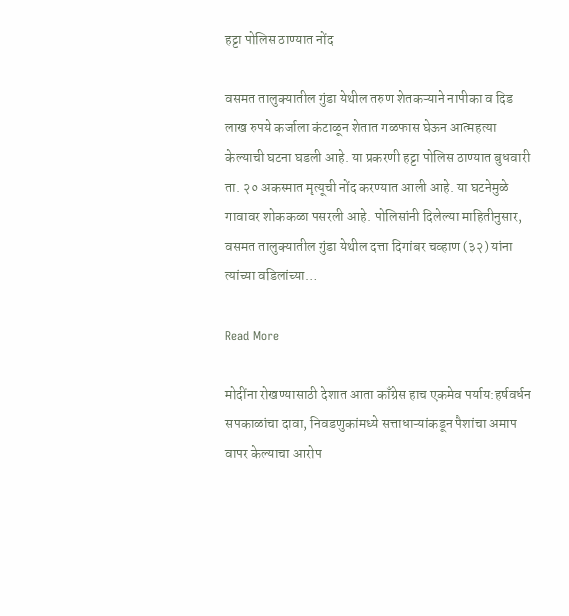हट्टा पोलिस ठाण्यात नोंद

वसमत तालुक्यातील गुंडा येथील तरुण शेतकऱ्याने नापीका व दिड लाख रुपये कर्जाला कंटाळून शेतात गळफास घेऊन आत्महत्या केल्याची घटना घडली आहे. या प्रकरणी हट्टा पोलिस ठाण्यात बुधवारी ता. २० अकस्मात मृत्यूची नोंद करण्यात आली आहे. या घटनेमुळे गावावर शोककळा पसरली आहे. पोलिसांनी दिलेल्या माहितीनुसार, वसमत तालुक्यातील गुंडा येथील दत्ता दिगांबर चव्हाण (३२) यांना त्यांच्या वडिलांच्या…

Read More

मोदींना रोखण्यासाठी देशात आता काँग्रेस हाच एकमेव पर्याय:हर्षवर्धन सपकाळांचा दावा, निवडणुकांमध्ये सत्ताधाऱ्यांकडून पैशांचा अमाप वापर केल्याचा आरोप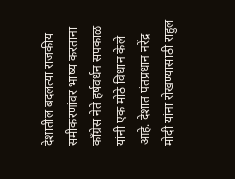देशातील बदलत्या राजकीय समीकरणांवर भाष्य करताना काँग्रेस नेते हर्षवर्धन सपकाळ यांनी एक मोठे विधान केले आहे. देशात पंतप्रधान नरेंद्र मोदी यांना रोखण्यासाठी राहुल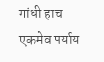गांधी हाच एकमेव पर्याय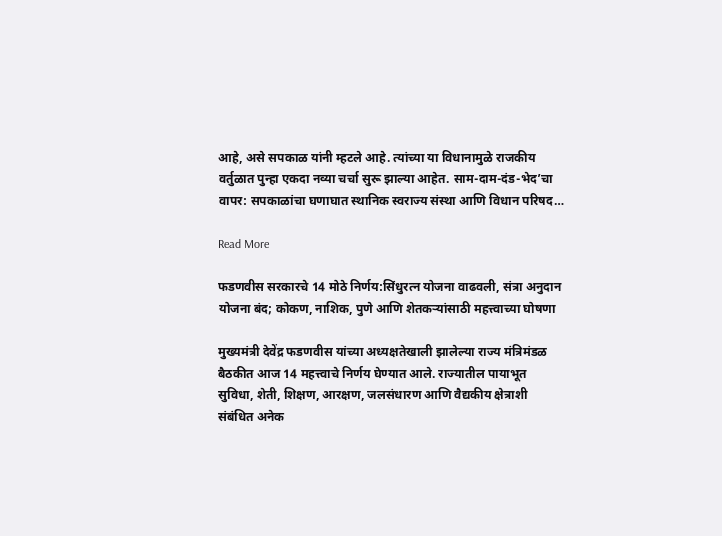आहे, असे सपकाळ यांनी म्हटले आहे. त्यांच्या या विधानामुळे राजकीय वर्तुळात पुन्हा एकदा नव्या चर्चा सुरू झाल्या आहेत. साम-दाम-दंड-भेद’चा वापर: सपकाळांचा घणाघात स्थानिक स्वराज्य संस्था आणि विधान परिषद…

Read More

फडणवीस सरकारचे 14 मोठे निर्णय:सिंधुरत्न योजना वाढवली, संत्रा अनुदान योजना बंद; कोकण, नाशिक, पुणे आणि शेतकऱ्यांसाठी महत्त्वाच्या घोषणा

मुख्यमंत्री देवेंद्र फडणवीस यांच्या अध्यक्षतेखाली झालेल्या राज्य मंत्रिमंडळ बैठकीत आज 14 महत्त्वाचे निर्णय घेण्यात आले. राज्यातील पायाभूत सुविधा, शेती, शिक्षण, आरक्षण, जलसंधारण आणि वैद्यकीय क्षेत्राशी संबंधित अनेक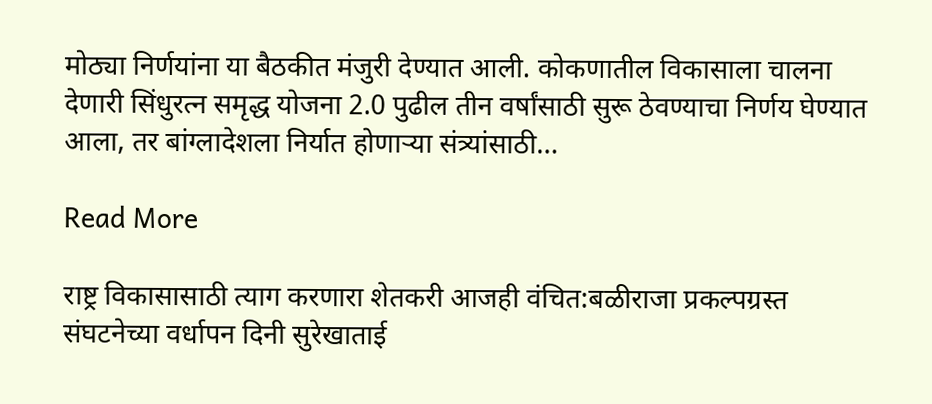मोठ्या निर्णयांना या बैठकीत मंजुरी देण्यात आली. कोकणातील विकासाला चालना देणारी सिंधुरत्न समृद्ध योजना 2.0 पुढील तीन वर्षांसाठी सुरू ठेवण्याचा निर्णय घेण्यात आला, तर बांग्लादेशला निर्यात होणाऱ्या संत्र्यांसाठी…

Read More

राष्ट्र विकासासाठी त्याग करणारा शेतकरी आजही वंचित:बळीराजा प्रकल्पग्रस्त संघटनेच्या वर्धापन दिनी सुरेखाताई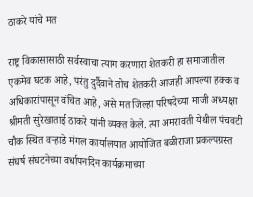ठाकरे यांचे मत

राष्ट्र विकासासाठी सर्वस्वाचा त्याग करणारा शेतकरी हा समाजातील एकमेव घटक आहे, परंतु दुर्दैवाने तोच शेतकरी आजही आपल्या हक्क व अधिकारांपासून वंचित आहे, असे मत जिल्हा परिषदेच्या माजी अध्यक्षा श्रीमती सुरेखाताई ठाकरे यांनी व्यक्त केले. त्या अमरावती येथील पंचवटी चौक स्थित वऱ्हाडे मंगल कार्यालयात आयोजित बळीराजा प्रकल्पग्रस्त संघर्ष संघटनेच्या वर्धापनदिन कार्यक्रमाच्या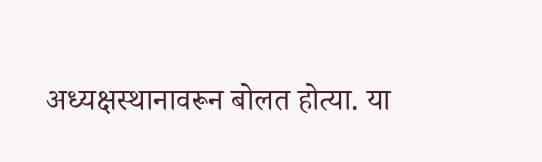अध्यक्षस्थानावरून बोलत होत्या. या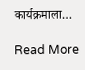कार्यक्रमाला…

Read More